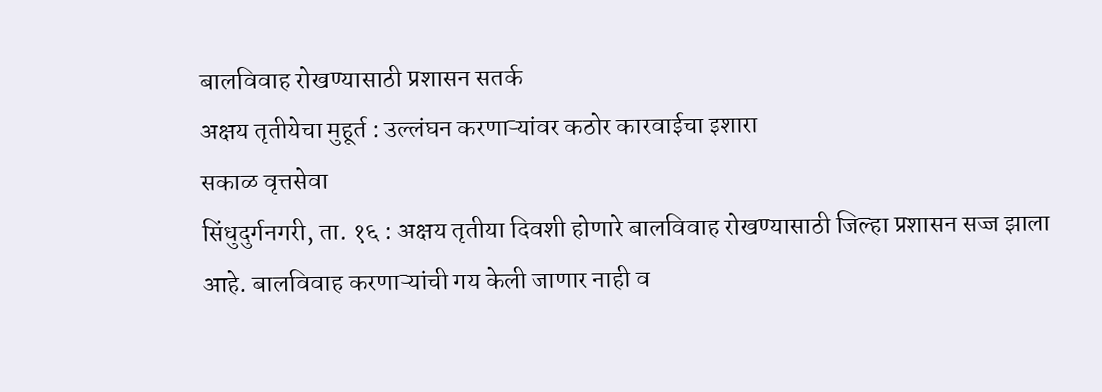बालविवाह रोखण्यासाठी प्रशासन सतर्क
अक्षय तृतीयेचा मुहूर्त : उल्लंघन करणाऱ्यांवर कठोर कारवाईचा इशारा
सकाळ वृत्तसेवा
सिंधुदुर्गनगरी, ता. १६ : अक्षय तृतीया दिवशी होणारे बालविवाह रोखण्यासाठी जिल्हा प्रशासन सज्ज झाला आहे. बालविवाह करणाऱ्यांची गय केली जाणार नाही व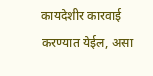कायदेशीर कारवाई करण्यात येईल, असा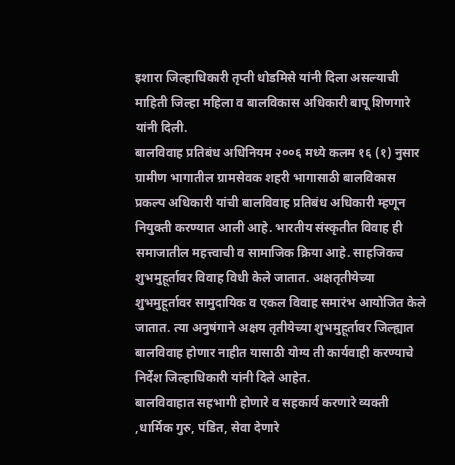इशारा जिल्हाधिकारी तृप्ती धोडमिसे यांनी दिला असल्याची माहिती जिल्हा महिला व बालविकास अधिकारी बापू शिणगारे यांनी दिली.
बालविवाह प्रतिबंध अधिनियम २००६ मध्ये कलम १६ (१) नुसार ग्रामीण भागातील ग्रामसेवक शहरी भागासाठी बालविकास प्रकल्प अधिकारी यांची बालविवाह प्रतिबंध अधिकारी म्हणून नियुक्ती करण्यात आली आहे. भारतीय संस्कृतीत विवाह ही समाजातील महत्त्वाची व सामाजिक क्रिया आहे. साहजिकच शुभमुहूर्तावर विवाह विधी केले जातात. अक्षतृतीयेच्या शुभमुहूर्तावर सामुदायिक व एकल विवाह समारंभ आयोजित केले जातात. त्या अनुषंगाने अक्षय तृतीयेच्या शुभमुहूर्तावर जिल्ह्यात बालविवाह होणार नाहीत यासाठी योग्य ती कार्यवाही करण्याचे निर्देश जिल्हाधिकारी यांनी दिले आहेत.
बालविवाहात सहभागी होणारे व सहकार्य करणारे व्यक्ती ,धार्मिक गुरु, पंडित, सेवा देणारे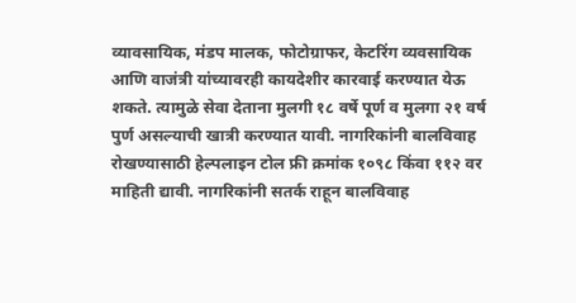व्यावसायिक, मंडप मालक, फोटोग्राफर, केटरिंग व्यवसायिक आणि वाजंत्री यांच्यावरही कायदेशीर कारवाई करण्यात येऊ शकते. त्यामुळे सेवा देताना मुलगी १८ वर्षे पूर्ण व मुलगा २१ वर्ष पुर्ण असल्याची खात्री करण्यात यावी. नागरिकांनी बालविवाह रोखण्यासाठी हेल्पलाइन टोल फ्री क्रमांक १०९८ किंवा ११२ वर माहिती द्यावी. नागरिकांनी सतर्क राहून बालविवाह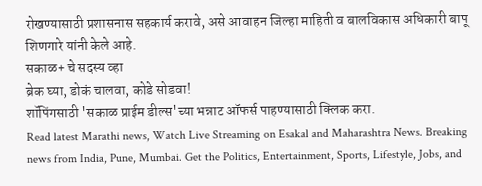रोखण्यासाठी प्रशासनास सहकार्य करावे, असे आवाहन जिल्हा माहिती व बालविकास अधिकारी बापू शिणगारे यांनी केले आहे.
सकाळ+ चे सदस्य व्हा
ब्रेक घ्या, डोकं चालवा, कोडे सोडवा!
शॉपिंगसाठी 'सकाळ प्राईम डील्स'च्या भन्नाट ऑफर्स पाहण्यासाठी क्लिक करा.
Read latest Marathi news, Watch Live Streaming on Esakal and Maharashtra News. Breaking news from India, Pune, Mumbai. Get the Politics, Entertainment, Sports, Lifestyle, Jobs, and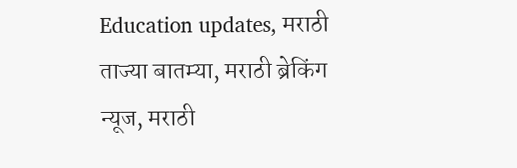Education updates, मराठी ताज्या बातम्या, मराठी ब्रेकिंग न्यूज, मराठी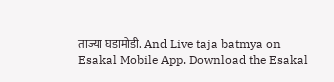ताज्या घडामोडी. And Live taja batmya on Esakal Mobile App. Download the Esakal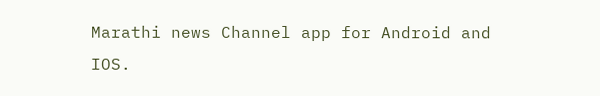Marathi news Channel app for Android and IOS.